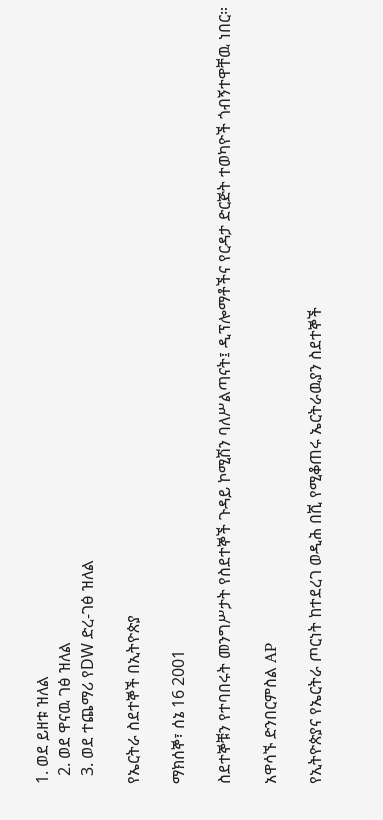1. ወደ ይዘቱ ዝለል
  2. ወደ ዋናዉ ገፅ ዝለል
  3. ወደ ተጨማሪ የDW ድረ-ገፅ ዝለል

የኤርትራ ስደተኞች በኢትዮጵያ

ማክሰኞ፣ ሰኔ 16 2001

ስደተኞቹን የተባበሩት መንግሥታት የስደተኞች ጉዳይ ኮሚሽን ባለሥልጣናት፤ ዲፕሎማቶችና የርዳታ ድርጅት ተወካዮች ጎብኝተዋቸዉ ነበር።

አዋሳኙ ድንበርምስል AP

የኢትዮጵያና የኤርትራ ጦርነት ከተደረገ ወዲሕ በሺ የሚቆጠሩ ኤርትራዉያን ስደተኞች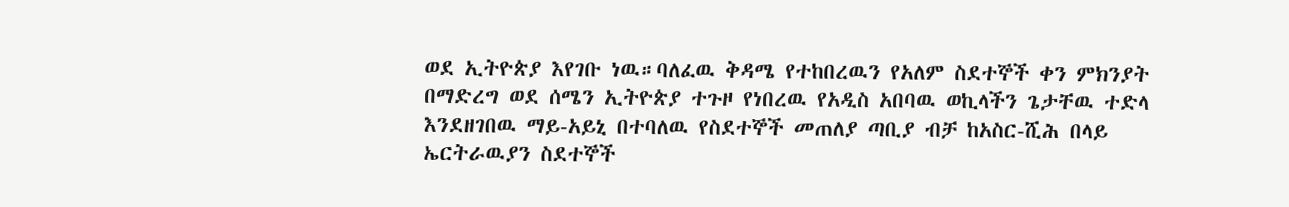ወደ ኢትዮጵያ እየገቡ ነዉ።ባለፈዉ ቅዳሜ የተከበረዉን የአለም ስደተኞች ቀን ምክንያት በማድረግ ወደ ሰሜን ኢትዮጵያ ተጉዞ የነበረዉ የአዲስ አበባዉ ወኪላችን ጌታቸዉ ተድላ እንደዘገበዉ ማይ-አይኒ በተባለዉ የስደተኞች መጠለያ ጣቢያ ብቻ ከአስር-ሺሕ በላይ ኤርትራዉያን ስደተኞች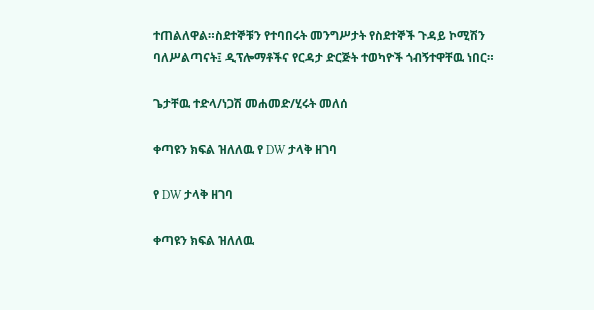ተጠልለዋል።ስደተኞቹን የተባበሩት መንግሥታት የስደተኞች ጉዳይ ኮሚሽን ባለሥልጣናት፤ ዲፕሎማቶችና የርዳታ ድርጅት ተወካዮች ጎብኝተዋቸዉ ነበር።

ጌታቸዉ ተድላ/ነጋሽ መሐመድ/ሂሩት መለሰ

ቀጣዩን ክፍል ዝለለዉ የ DW ታላቅ ዘገባ

የ DW ታላቅ ዘገባ

ቀጣዩን ክፍል ዝለለዉ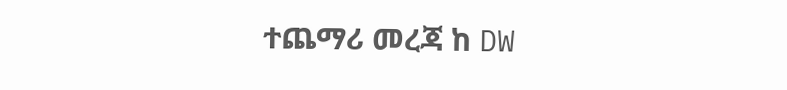ተጨማሪ መረጃ ከ DW